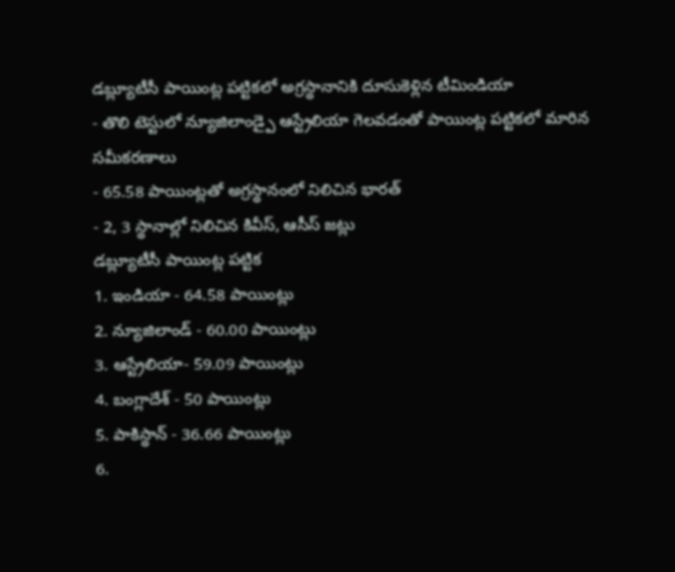డబ్ల్యూటీసీ పాయింట్ల పట్టికలో అగ్రస్థానానికి దూసుకెళ్లిన టీమిండియా
- తొలి టెస్టులో న్యూజిలాండ్పై ఆస్ట్రేలియా గెలవడంతో పాయింట్ల పట్టికలో మారిన సమీకరణాలు
- 65.58 పాయింట్లతో అగ్రస్థానంలో నిలిచిన భారత్
- 2, 3 స్థానాల్లో నిలిచిన కివీస్, ఆసీస్ జట్లు
డబ్ల్యూటీసీ పాయింట్ల పట్టిక
1. ఇండియా - 64.58 పాయింట్లు
2. న్యూజిలాండ్ - 60.00 పాయింట్లు
3. ఆస్ట్రేలియా- 59.09 పాయింట్లు
4. బంగ్లాదేశ్ - 50 పాయింట్లు
5. పాకిస్థాన్ - 36.66 పాయింట్లు
6.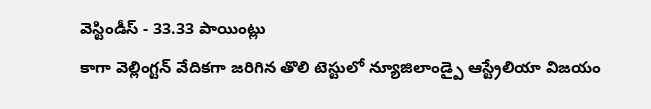వెస్టిండీస్ - 33.33 పాయింట్లు
కాగా వెల్లింగ్టన్ వేదికగా జరిగిన తొలి టెస్టులో న్యూజిలాండ్పై ఆస్ట్రేలియా విజయం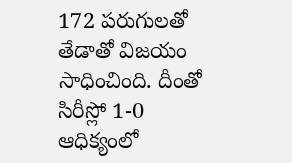172 పరుగులతో తేడాతో విజయం సాధించింది. దీంతో సిరీస్లో 1-0 ఆధిక్యంలో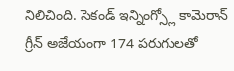నిలిచింది. సెకండ్ ఇన్నింగ్స్లో కామెరాన్ గ్రీన్ అజేయంగా 174 పరుగులతో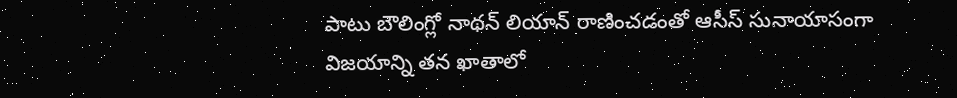పాటు బౌలింగ్లో నాథన్ లియాన్ రాణించడంతో ఆసీస్ సునాయాసంగా విజయాన్ని తన ఖాతాలో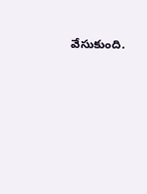వేసుకుంది.